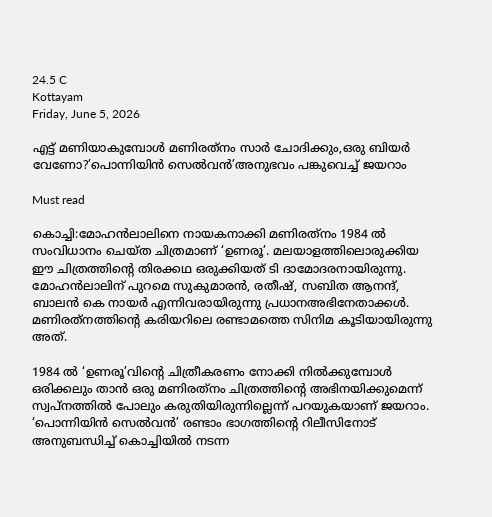24.5 C
Kottayam
Friday, June 5, 2026

എട്ട് മണിയാകുമ്പോള്‍ മണിരത്‌നം സാര്‍ ചോദിക്കും,ഒരു ബിയര്‍ വേണോ?’പൊന്നിയിന്‍ സെല്‍വന്‍’അനുഭവം പങ്കുവെച്ച് ജയറാം

Must read

കൊച്ചി:മോഹന്‍ലാലിനെ നായകനാക്കി മണിരത്‌നം 1984 ല്‍ സംവിധാനം ചെയ്ത ചിത്രമാണ് ‘ഉണരൂ’. മലയാളത്തിലൊരുക്കിയ ഈ ചിത്രത്തിന്റെ തിരക്കഥ ഒരുക്കിയത് ടി ദാമോദരനായിരുന്നു. മോഹന്‍ലാലിന് പുറമെ സുകുമാരന്‍, രതീഷ്, സബിത ആനന്ദ്, ബാലന്‍ കെ നായര്‍ എന്നിവരായിരുന്നു പ്രധാനഅഭിനേതാക്കള്‍. മണിരത്‌നത്തിന്റെ കരിയറിലെ രണ്ടാമത്തെ സിനിമ കൂടിയായിരുന്നു അത്.

1984 ല്‍ ‘ഉണരൂ’വിന്റെ ചിത്രീകരണം നോക്കി നില്‍ക്കുമ്പോള്‍ ഒരിക്കലും താന്‍ ഒരു മണിരത്‌നം ചിത്രത്തിന്റെ അഭിനയിക്കുമെന്ന് സ്വപ്‌നത്തില്‍ പോലും കരുതിയിരുന്നില്ലെന്ന് പറയുകയാണ് ജയറാം. ‘പൊന്നിയിന്‍ സെല്‍വന്‍’ രണ്ടാം ഭാഗത്തിന്റെ റിലീസിനോട് അനുബന്ധിച്ച് കൊച്ചിയില്‍ നടന്ന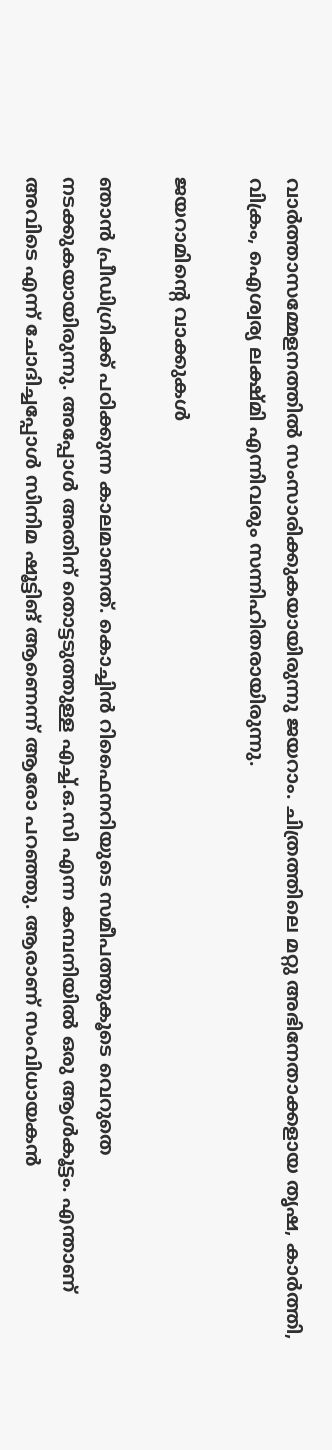വാര്‍ത്താസമ്മേളനത്തില്‍ സംസാരിക്കുകയായിരുന്നു ജയറാം. ചിത്രത്തിലെ മറ്റു അഭിനേതാക്കളായ തൃഷ, കാര്‍ത്തി, വിക്രം, ഐശ്വര്യ ലക്ഷ്മി എന്നിവരും സന്നിഹിതരായിരുന്നു.

ജയറാമിന്റെ വാക്കുകള്‍

ഞാന്‍ പ്രീഡിഗ്രിക്ക് പഠിക്കുന്ന കാലമാണത്. കൊച്ചിന്‍ റിഫൈനറിയുടെ സമീപത്തുകൂടെ വെറുതെ നടക്കുകയായിരുന്നു. അപ്പോള്‍ അതിന് തൊട്ടടുത്തുള്ള എച്ച്.ഒ.സി എന്ന കമ്പനിയില്‍ ഒരു ആള്‍കൂട്ടം. എന്താണ് അവിടെ എന്ന് ചോദിച്ചപ്പോള്‍ സിനിമ ഷൂട്ടിങ് ആണെന്ന് ആരോ പറഞ്ഞു. ആരാണ് സംവിധായകന്‍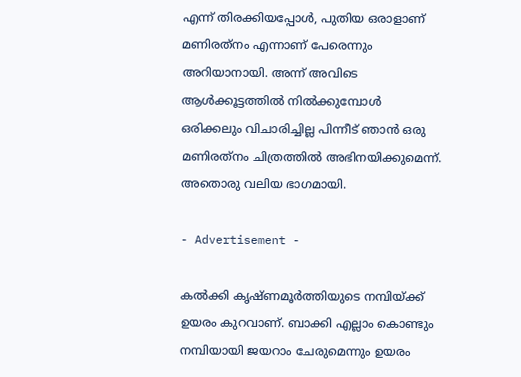എന്ന് തിരക്കിയപ്പോള്‍, പുതിയ ഒരാളാണ് മണിരത്‌നം എന്നാണ് പേരെന്നും അറിയാനായി. അന്ന് അവിടെ ആള്‍ക്കൂട്ടത്തില്‍ നില്‍ക്കുമ്പോള്‍ ഒരിക്കലും വിചാരിച്ചില്ല പിന്നീട് ഞാന്‍ ഒരു മണിരത്‌നം ചിത്രത്തില്‍ അഭിനയിക്കുമെന്ന്. അതൊരു വലിയ ഭാഗമായി.

- Advertisement -

കല്‍ക്കി കൃഷ്ണമൂര്‍ത്തിയുടെ നമ്പിയ്ക്ക് ഉയരം കുറവാണ്. ബാക്കി എല്ലാം കൊണ്ടും നമ്പിയായി ജയറാം ചേരുമെന്നും ഉയരം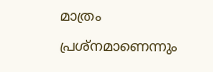മാത്രം പ്രശ്‌നമാണെന്നും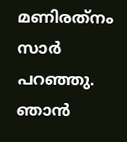മണിരത്‌നം സാര്‍ പറഞ്ഞു. ഞാന്‍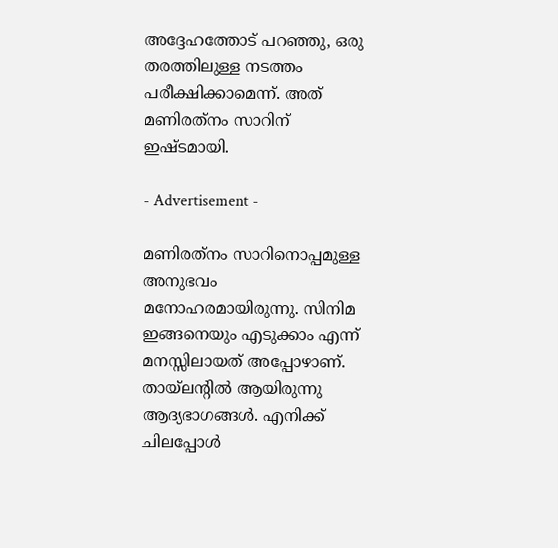അദ്ദേഹത്തോട് പറഞ്ഞു, ഒരു തരത്തിലുള്ള നടത്തം പരീക്ഷിക്കാമെന്ന്. അത് മണിരത്‌നം സാറിന് ഇഷ്ടമായി.

- Advertisement -

മണിരത്‌നം സാറിനൊപ്പമുള്ള അനുഭവം മനോഹരമായിരുന്നു. സിനിമ ഇങ്ങനെയും എടുക്കാം എന്ന് മനസ്സിലായത് അപ്പോഴാണ്. തായ്‌ലന്റില്‍ ആയിരുന്നു ആദ്യഭാഗങ്ങള്‍. എനിക്ക് ചിലപ്പോള്‍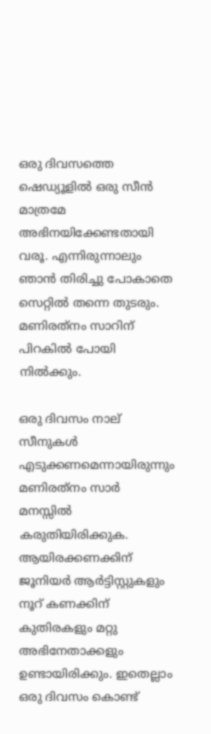ഒരു ദിവസത്തെ ഷെഡ്യൂളില്‍ ഒരു സീന്‍ മാത്രമേ അഭിനയിക്കേണ്ടതായി വരൂ. എന്നിരുന്നാലും ഞാന്‍ തിരിച്ചു പോകാതെ സെറ്റില്‍ തന്നെ തുടരും. മണിരത്‌നം സാറിന് പിറകില്‍ പോയി നില്‍ക്കും.

ഒരു ദിവസം നാല് സീനുകള്‍ എടുക്കണമെന്നായിരുന്നും മണിരത്‌നം സാര്‍ മനസ്സില്‍ കരുതിയിരിക്കുക. ആയിരക്കണക്കിന് ജൂനിയര്‍ ആര്‍ട്ടിസ്റ്റുകളും നൂറ് കണക്കിന് കുതിരകളും മറ്റു അഭിനേതാക്കളും ഉണ്ടായിരിക്കും. ഇതെല്ലാം ഒരു ദിവസം കൊണ്ട്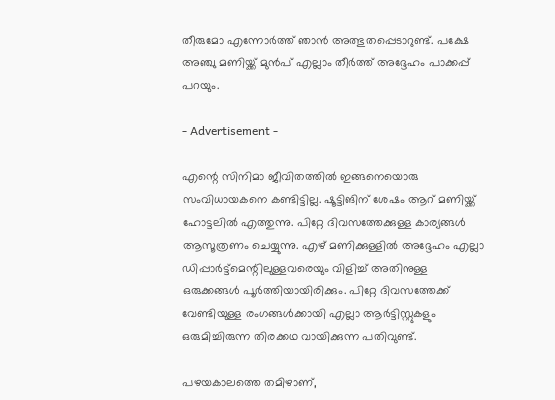തീരുമോ എന്നോര്‍ത്ത് ഞാന്‍ അത്ഭുതപ്പെടാറുണ്ട്. പക്ഷേ അഞ്ചു മണിയ്ക്ക് മുന്‍പ് എല്ലാം തീര്‍ത്ത് അദ്ദേഹം പാക്കപ്പ് പറയും.

- Advertisement -

എന്റെ സിനിമാ ജീവിതത്തില്‍ ഇങ്ങനെയൊരു സംവിധായകനെ കണ്ടിട്ടില്ല. ഷൂട്ടിങിന് ശേഷം ആറ് മണിയ്ക്ക് ഹോട്ടലില്‍ എത്തുന്നു. പിറ്റേ ദിവസത്തേക്കുള്ള കാര്യങ്ങള്‍ ആസൂത്രണം ചെയ്യുന്നു. എഴ് മണിക്കുള്ളില്‍ അദ്ദേഹം എല്ലാ ഡിപ്പാര്‍ട്ട്‌മെന്റിലുള്ളവരെയും വിളിച്ച് അതിനുള്ള ഒരുക്കങ്ങള്‍ പൂര്‍ത്തിയായിരിക്കും. പിറ്റേ ദിവസത്തേക്ക് വേണ്ടിയുള്ള രംഗങ്ങള്‍ക്കായി എല്ലാ ആര്‍ട്ടിസ്റ്റുകളും ഒരുമിച്ചിരുന്ന തിരക്കഥ വായിക്കുന്ന പതിവുണ്ട്.

പഴയകാലത്തെ തമിഴാണ്‌,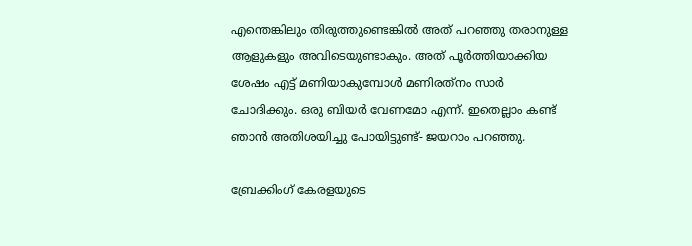എന്തെങ്കിലും തിരുത്തുണ്ടെങ്കില്‍ അത് പറഞ്ഞു തരാനുള്ള ആളുകളും അവിടെയുണ്ടാകും. അത് പൂര്‍ത്തിയാക്കിയ ശേഷം എട്ട് മണിയാകുമ്പോള്‍ മണിരത്‌നം സാര്‍ ചോദിക്കും. ഒരു ബിയര്‍ വേണമോ എന്ന്. ഇതെല്ലാം കണ്ട് ഞാന്‍ അതിശയിച്ചു പോയിട്ടുണ്ട്- ജയറാം പറഞ്ഞു.

ബ്രേക്കിംഗ് കേരളയുടെ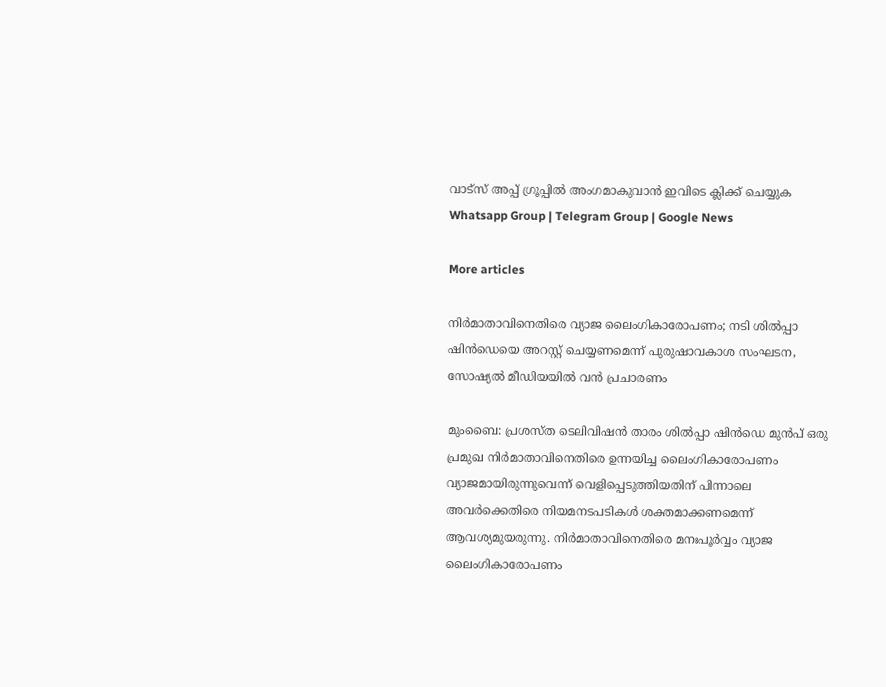വാട്സ് അപ്പ് ഗ്രൂപ്പിൽ അംഗമാകുവാൻ ഇവിടെ ക്ലിക്ക് ചെയ്യുക Whatsapp Group | Telegram Group | Google News

More articles

നിർമാതാവിനെതിരെ വ്യാജ ലൈംഗികാരോപണം; നടി ശിൽപ്പാ ഷിൻഡെയെ അറസ്റ്റ് ചെയ്യണമെന്ന് പുരുഷാവകാശ സംഘടന, സോഷ്യൽ മീഡിയയിൽ വൻ പ്രചാരണം

മുംബൈ: പ്രശസ്ത ടെലിവിഷൻ താരം ശിൽപ്പാ ഷിൻഡെ മുൻപ് ഒരു പ്രമുഖ നിർമാതാവിനെതിരെ ഉന്നയിച്ച ലൈംഗികാരോപണം വ്യാജമായിരുന്നുവെന്ന് വെളിപ്പെടുത്തിയതിന് പിന്നാലെ അവർക്കെതിരെ നിയമനടപടികൾ ശക്തമാക്കണമെന്ന് ആവശ്യമുയരുന്നു. നിർമാതാവിനെതിരെ മനഃപൂർവ്വം വ്യാജ ലൈംഗികാരോപണം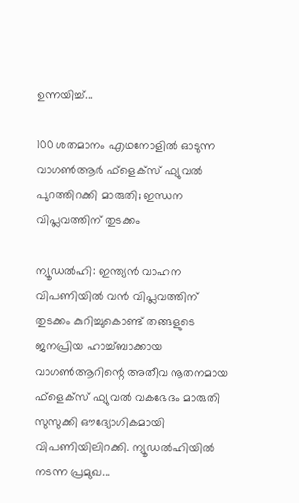ഉന്നയിച്ച്...

100 ശതമാനം എഥനോളിൽ ഓടുന്ന വാഗൺആർ ഫ്ളെക്സ് ഫ്യുവൽ പുറത്തിറക്കി മാരുതി; ഇന്ധന വിപ്ലവത്തിന് തുടക്കം

ന്യൂഡൽഹി: ഇന്ത്യൻ വാഹന വിപണിയിൽ വൻ വിപ്ലവത്തിന് തുടക്കം കുറിച്ചുകൊണ്ട് തങ്ങളുടെ ജനപ്രിയ ഹാച്ച്ബാക്കായ വാഗൺആറിന്റെ അതീവ നൂതനമായ ഫ്‌ളെക്‌സ് ഫ്യുവൽ വകഭേദം മാരുതി സുസുക്കി ഔദ്യോഗികമായി വിപണിയിലിറക്കി. ന്യൂഡൽഹിയിൽ നടന്ന പ്രമുഖ...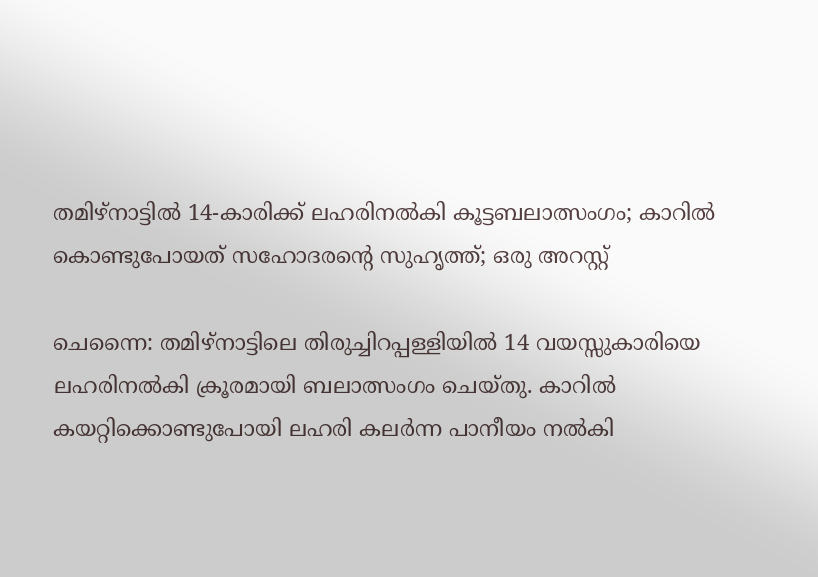തമിഴ്നാട്ടിൽ 14-കാരിക്ക് ലഹരിനൽകി കൂട്ടബലാത്സംഗം; കാറിൽ കൊണ്ടുപോയത് സഹോദരന്റെ സുഹൃത്ത്; ഒരു അറസ്റ്റ്

ചെന്നൈ: തമിഴ്നാട്ടിലെ തിരുച്ചിറപ്പള്ളിയിൽ 14 വയസ്സുകാരിയെ ലഹരിനൽകി ക്രൂരമായി ബലാത്സംഗം ചെയ്തു. കാറിൽ കയറ്റിക്കൊണ്ടുപോയി ലഹരി കലർന്ന പാനീയം നൽകി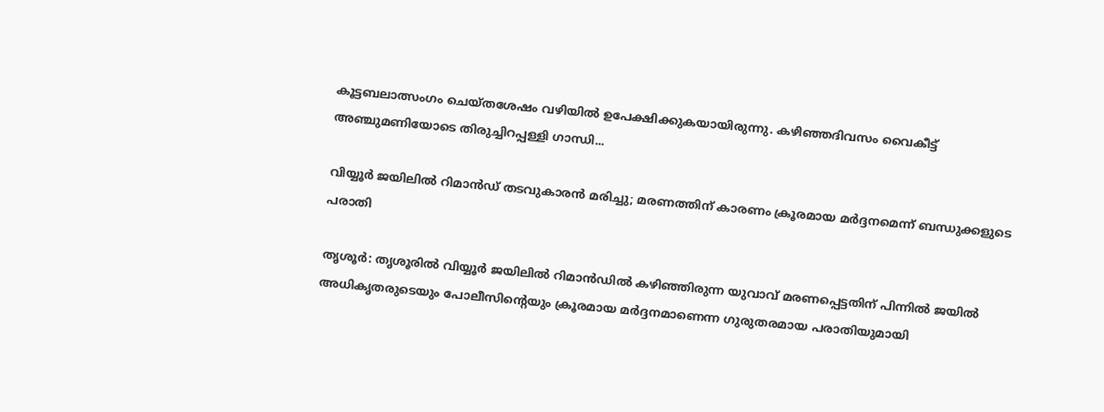കൂട്ടബലാത്സംഗം ചെയ്തശേഷം വഴിയിൽ ഉപേക്ഷിക്കുകയായിരുന്നു. കഴിഞ്ഞദിവസം വൈകീട്ട് അഞ്ചുമണിയോടെ തിരുച്ചിറപ്പള്ളി ഗാന്ധി...

വിയ്യൂർ ജയിലിൽ റിമാൻഡ് തടവുകാരൻ മരിച്ചു; മരണത്തിന് കാരണം ക്രൂരമായ മർദ്ദനമെന്ന് ബന്ധുക്കളുടെ പരാതി

തൃശൂർ: തൃശൂരിൽ വിയ്യൂർ ജയിലിൽ റിമാൻഡിൽ കഴിഞ്ഞിരുന്ന യുവാവ് മരണപ്പെട്ടതിന് പിന്നിൽ ജയിൽ അധികൃതരുടെയും പോലീസിന്റെയും ക്രൂരമായ മർദ്ദനമാണെന്ന ഗുരുതരമായ പരാതിയുമായി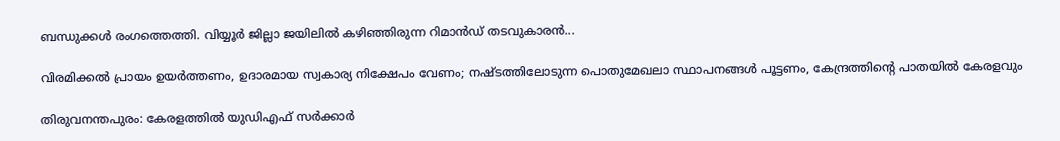ബന്ധുക്കൾ രംഗത്തെത്തി. വിയ്യൂർ ജില്ലാ ജയിലിൽ കഴിഞ്ഞിരുന്ന റിമാൻഡ് തടവുകാരൻ...

വിരമിക്കൽ പ്രായം ഉയർത്തണം, ഉദാരമായ സ്വകാര്യ നിക്ഷേപം വേണം; നഷ്ടത്തിലോടുന്ന പൊതുമേഖലാ സ്ഥാപനങ്ങള്‍ പൂട്ടണം, കേന്ദ്രത്തിന്റെ പാതയില്‍ കേരളവും

തിരുവനന്തപുരം: കേരളത്തിൽ യുഡിഎഫ് സർക്കാർ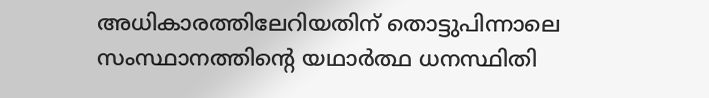അധികാരത്തിലേറിയതിന് തൊട്ടുപിന്നാലെ സംസ്ഥാനത്തിന്റെ യഥാർത്ഥ ധനസ്ഥിതി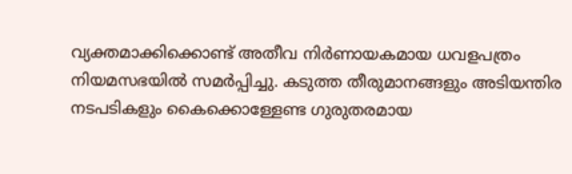വ്യക്തമാക്കിക്കൊണ്ട് അതീവ നിർണായകമായ ധവളപത്രം നിയമസഭയിൽ സമർപ്പിച്ചു. കടുത്ത തീരുമാനങ്ങളും അടിയന്തിര നടപടികളും കൈക്കൊള്ളേണ്ട ഗുരുതരമായ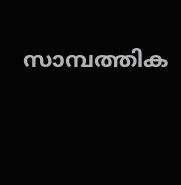സാമ്പത്തിക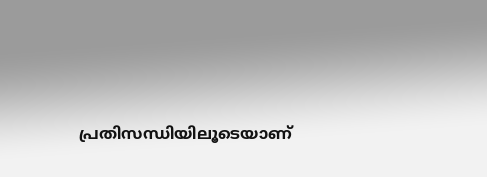പ്രതിസന്ധിയിലൂടെയാണ്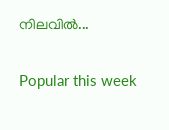നിലവിൽ...

Popular this week